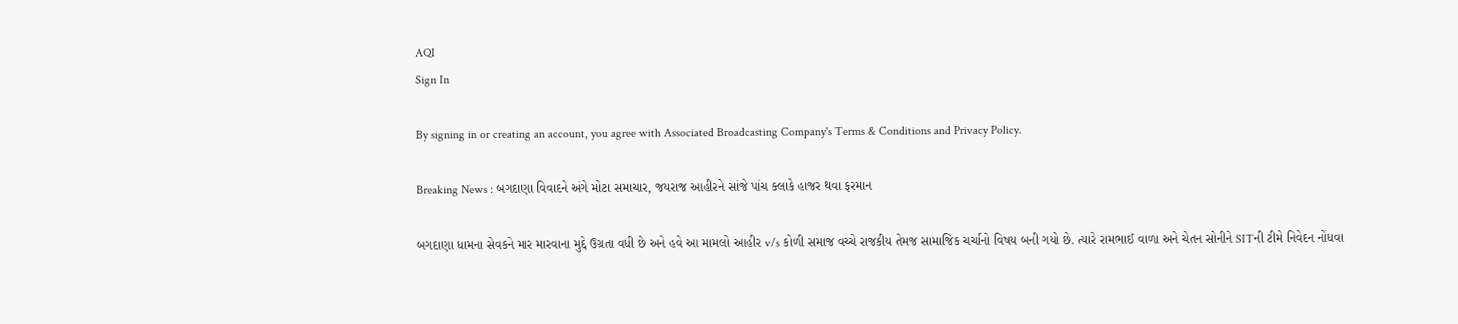AQI
Sign In

By signing in or creating an account, you agree with Associated Broadcasting Company's Terms & Conditions and Privacy Policy.

Breaking News : બગદાણા વિવાદને અંગે મોટા સમાચાર, જયરાજ આહીરને સાંજે પાંચ ક્લાકે હાજર થવા ફરમાન

બગદાણા ધામના સેવકને માર મારવાના મુદ્દે ઉગ્રતા વધી છે અને હવે આ મામલો આહીર v/s કોળી સમાજ વચ્ચે રાજકીય તેમજ સામાજિક ચર્ચાનો વિષય બની ગયો છે. ત્યારે રામભાઈ વાળા અને ચેતન સોનીને SITની ટીમે નિવેદન નોંધવા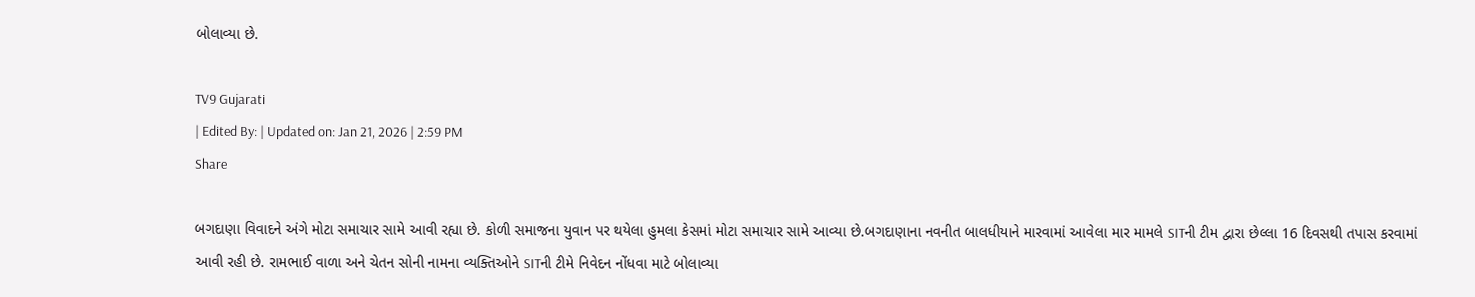બોલાવ્યા છે.

TV9 Gujarati
| Edited By: | Updated on: Jan 21, 2026 | 2:59 PM
Share

બગદાણા વિવાદને અંગે મોટા સમાચાર સામે આવી રહ્યા છે. કોળી સમાજના યુવાન પર થયેલા હુમલા કેસમાં મોટા સમાચાર સામે આવ્યા છે.બગદાણાના નવનીત બાલધીયાને મારવામાં આવેલા માર મામલે SITની ટીમ દ્વારા છેલ્લા 16 દિવસથી તપાસ કરવામાં આવી રહી છે. રામભાઈ વાળા અને ચેતન સોની નામના વ્યક્તિઓને SITની ટીમે નિવેદન નોંધવા માટે બોલાવ્યા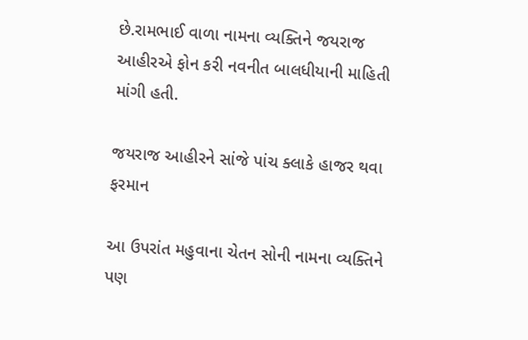છે.રામભાઈ વાળા નામના વ્યક્તિને જયરાજ આહીરએ ફોન કરી નવનીત બાલધીયાની માહિતી માંગી હતી.

જયરાજ આહીરને સાંજે પાંચ ક્લાકે હાજર થવા ફરમાન

આ ઉપરાંત મહુવાના ચેતન સોની નામના વ્યક્તિને પણ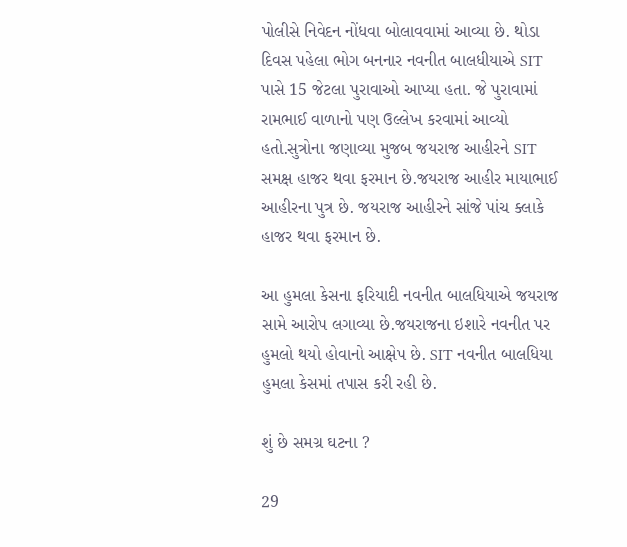પોલીસે નિવેદન નોંધવા બોલાવવામાં આવ્યા છે. થોડા દિવસ પહેલા ભોગ બનનાર નવનીત બાલધીયાએ SIT પાસે 15 જેટલા પુરાવાઓ આપ્યા હતા. જે પુરાવામાં રામભાઈ વાળાનો પણ ઉલ્લેખ કરવામાં આવ્યો હતો.સુત્રોના જણાવ્યા મુજબ જયરાજ આહીરને SIT સમક્ષ હાજર થવા ફરમાન છે.જયરાજ આહીર માયાભાઈ આહીરના પુત્ર છે. જયરાજ આહીરને સાંજે પાંચ ક્લાકે હાજર થવા ફરમાન છે.

આ હુમલા કેસના ફરિયાદી નવનીત બાલધિયાએ જયરાજ સામે આરોપ લગાવ્યા છે.જયરાજના ઇશારે નવનીત પર હુમલો થયો હોવાનો આક્ષેપ છે. SIT નવનીત બાલધિયા હુમલા કેસમાં તપાસ કરી રહી છે.

શું છે સમગ્ર ઘટના ?

29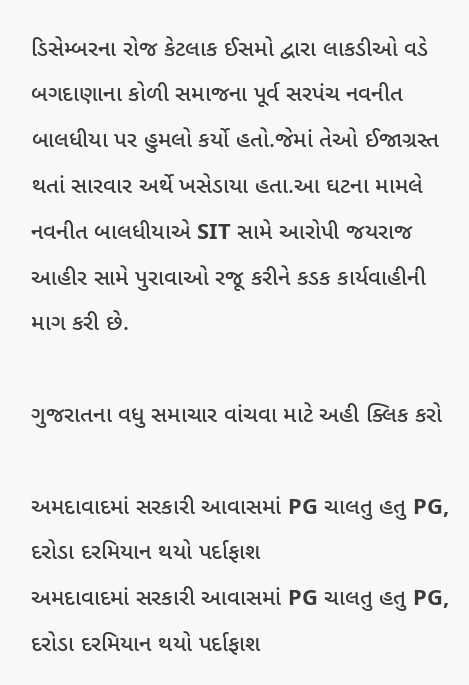ડિસેમ્બરના રોજ કેટલાક ઈસમો દ્વારા લાકડીઓ વડે બગદાણાના કોળી સમાજના પૂર્વ સરપંચ નવનીત બાલધીયા પર હુમલો કર્યો હતો.જેમાં તેઓ ઈજાગ્રસ્ત થતાં સારવાર અર્થે ખસેડાયા હતા.આ ઘટના મામલે નવનીત બાલધીયાએ SIT સામે આરોપી જયરાજ આહીર સામે પુરાવાઓ રજૂ કરીને કડક કાર્યવાહીની માગ કરી છે.

ગુજરાતના વધુ સમાચાર વાંચવા માટે અહી ક્લિક કરો

અમદાવાદમાં સરકારી આવાસમાં PG ચાલતુ હતુ PG, દરોડા દરમિયાન થયો પર્દાફાશ
અમદાવાદમાં સરકારી આવાસમાં PG ચાલતુ હતુ PG, દરોડા દરમિયાન થયો પર્દાફાશ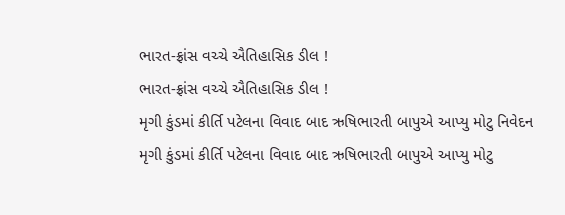ભારત-ફ્રાંસ વચ્ચે ઐતિહાસિક ડીલ !
ભારત-ફ્રાંસ વચ્ચે ઐતિહાસિક ડીલ !
મૃગી કુંડમાં કીર્તિ પટેલના વિવાદ બાદ ઋષિભારતી બાપુએ આપ્યુ મોટુ નિવેદન
મૃગી કુંડમાં કીર્તિ પટેલના વિવાદ બાદ ઋષિભારતી બાપુએ આપ્યુ મોટુ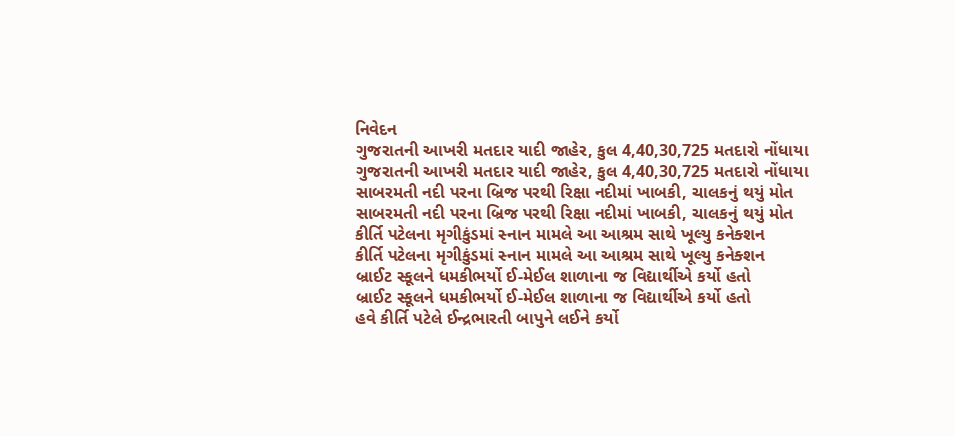નિવેદન
ગુજરાતની આખરી મતદાર યાદી જાહેર, કુલ 4,40,30,725 મતદારો નોંધાયા
ગુજરાતની આખરી મતદાર યાદી જાહેર, કુલ 4,40,30,725 મતદારો નોંધાયા
સાબરમતી નદી પરના બ્રિજ પરથી રિક્ષા નદીમાં ખાબકી, ચાલકનું થયું મોત
સાબરમતી નદી પરના બ્રિજ પરથી રિક્ષા નદીમાં ખાબકી, ચાલકનું થયું મોત
કીર્તિ પટેલના મૃગીકુંડમાં સ્નાન મામલે આ આશ્રમ સાથે ખૂલ્યુ કનેક્શન
કીર્તિ પટેલના મૃગીકુંડમાં સ્નાન મામલે આ આશ્રમ સાથે ખૂલ્યુ કનેક્શન
બ્રાઈટ સ્કૂલને ધમકીભર્યો ઈ-મેઈલ શાળાના જ વિદ્યાર્થીએ કર્યો હતો
બ્રાઈટ સ્કૂલને ધમકીભર્યો ઈ-મેઈલ શાળાના જ વિદ્યાર્થીએ કર્યો હતો
હવે કીર્તિ પટેલે ઈન્દ્રભારતી બાપુને લઈને કર્યો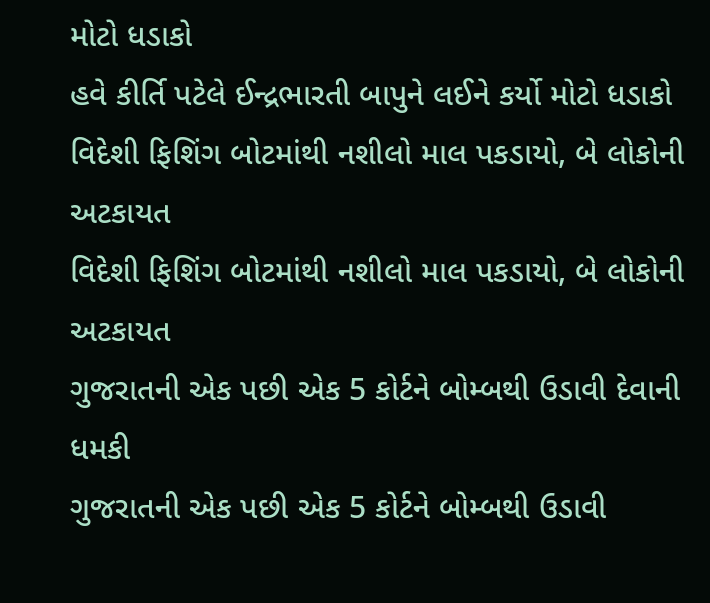મોટો ધડાકો
હવે કીર્તિ પટેલે ઈન્દ્રભારતી બાપુને લઈને કર્યો મોટો ધડાકો
વિદેશી ફિશિંગ બોટમાંથી નશીલો માલ પકડાયો, બે લોકોની અટકાયત
વિદેશી ફિશિંગ બોટમાંથી નશીલો માલ પકડાયો, બે લોકોની અટકાયત
ગુજરાતની એક પછી એક 5 કોર્ટને બોમ્બથી ઉડાવી દેવાની ધમકી
ગુજરાતની એક પછી એક 5 કોર્ટને બોમ્બથી ઉડાવી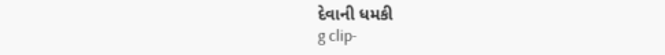દેવાની ધમકી
g clip-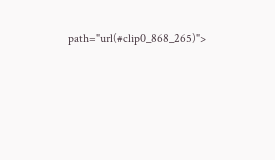path="url(#clip0_868_265)">